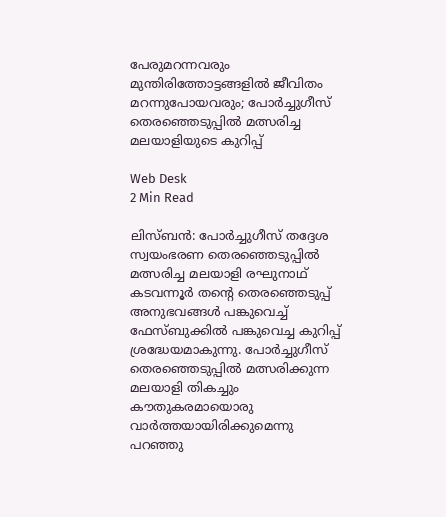പേരുമറന്നവരും മുന്തിരിത്തോട്ടങ്ങളില്‍ ജീവിതം മറന്നുപോയവരും; പോര്‍ച്ചുഗീസ് തെരഞ്ഞെടുപ്പില്‍ മത്സരിച്ച മലയാളിയുടെ കുറിപ്പ്

Web Desk
2 Min Read

ലിസ്ബന്‍: പോര്‍ച്ചുഗീസ് തദ്ദേശ സ്വയംഭരണ തെരഞ്ഞെടുപ്പില്‍ മത്സരിച്ച മലയാളി രഘുനാഥ് കടവന്നൂര്‍ തന്റെ തെരഞ്ഞെടുപ്പ് അനുഭവങ്ങള്‍ പങ്കുവെച്ച് ഫേസ്ബുക്കില്‍ പങ്കുവെച്ച കുറിപ്പ് ശ്രദ്ധേയമാകുന്നു. പോര്‍ച്ചുഗീസ് തെരഞ്ഞെടുപ്പില്‍ മത്സരിക്കുന്ന മലയാളി തികച്ചും കൗതുകരമായൊരു വാര്‍ത്തയായിരിക്കുമെന്നു പറഞ്ഞു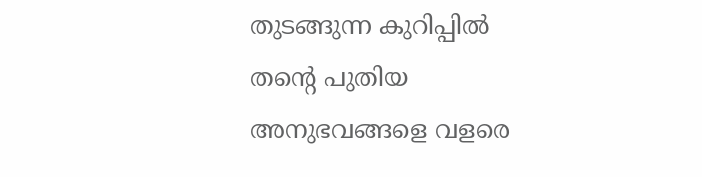തുടങ്ങുന്ന കുറിപ്പില്‍ തന്റെ പുതിയ അനുഭവങ്ങളെ വളരെ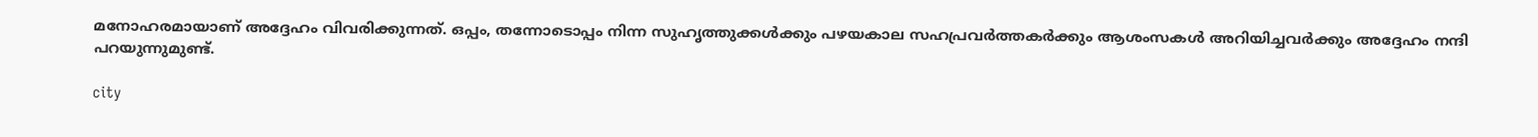മനോഹരമായാണ് അദ്ദേഹം വിവരിക്കുന്നത്. ഒപ്പം, തന്നോടൊപ്പം നിന്ന സുഹൃത്തുക്കള്‍ക്കും പഴയകാല സഹപ്രവര്‍ത്തകര്‍ക്കും ആശംസകള്‍ അറിയിച്ചവര്‍ക്കും അദ്ദേഹം നന്ദി പറയുന്നുമുണ്ട്.

city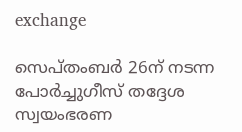exchange

സെപ്തംബര്‍ 26ന് നടന്ന പോര്‍ച്ചുഗീസ് തദ്ദേശ സ്വയംഭരണ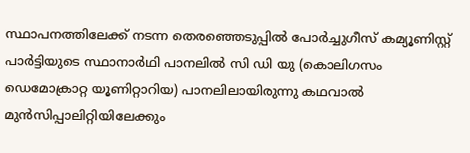സ്ഥാപനത്തിലേക്ക് നടന്ന തെരഞ്ഞെടുപ്പില്‍ പോര്‍ച്ചുഗീസ് കമ്യൂണിസ്റ്റ് പാര്‍ട്ടിയുടെ സ്ഥാനാര്‍ഥി പാനലില്‍ സി ഡി യു (കൊലിഗസം ഡെമോക്രാറ്റ യൂണിറ്റാറിയ) പാനലിലായിരുന്നു കഥവാല്‍ മുന്‍സിപ്പാലിറ്റിയിലേക്കും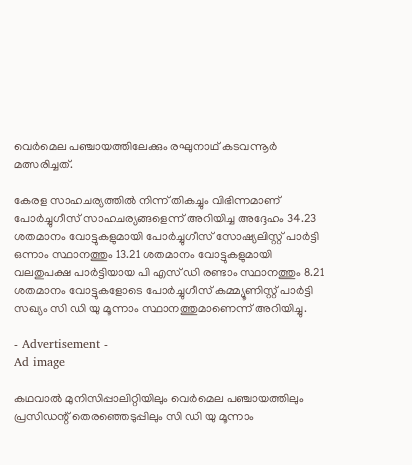വെര്‍മെല പഞ്ചായത്തിലേക്കും രഘുനാഥ് കടവന്നൂര്‍ മത്സരിച്ചത്.

കേരള സാഹചര്യത്തില്‍ നിന്ന് തികച്ചും വിഭിന്നമാണ് പോര്‍ച്ചുഗീസ് സാഹചര്യങ്ങളെന്ന് അറിയിച്ച അദ്ദേഹം 34.23 ശതമാനം വോട്ടുകളുമായി പോര്‍ച്ചുഗീസ് സോഷ്യലിസ്റ്റ് പാര്‍ട്ടി ഒന്നാം സ്ഥാനത്തും 13.21 ശതമാനം വോട്ടുകളുമായി വലതുപക്ഷ പാര്‍ട്ടിയായ പി എസ് ഡി രണ്ടാം സ്ഥാനത്തും 8.21 ശതമാനം വോട്ടുകളോടെ പോര്‍ച്ചുഗീസ് കമ്മ്യൂണിസ്റ്റ് പാര്‍ട്ടി സഖ്യം സി ഡി യു മൂന്നാം സ്ഥാനത്തുമാണെന്ന് അറിയിച്ചു.

- Advertisement -
Ad image

കഥവാല്‍ മുനിസിപ്പാലിറ്റിയിലും വെര്‍മെല പഞ്ചായത്തിലും പ്രസിഡന്റ് തെരഞ്ഞെടുപ്പിലും സി ഡി യു മൂന്നാം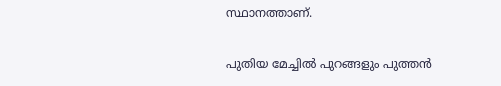സ്ഥാനത്താണ്.

പുതിയ മേച്ചില്‍ പുറങ്ങളും പുത്തന്‍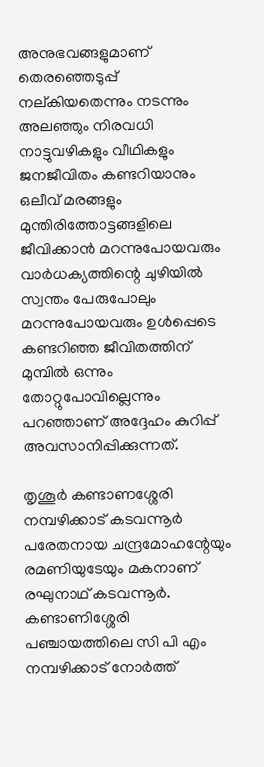അനുഭവങ്ങളുമാണ് തെരഞ്ഞെടുപ്പ് നല്കിയതെന്നും നടന്നും അലഞ്ഞും നിരവധി നാട്ടുവഴികളും വീഥികളും ജനജീവിതം കണ്ടറിയാനും ഒലീവ് മരങ്ങളും മുന്തിരിത്തോട്ടങ്ങളിലെ ജീവിക്കാന്‍ മറന്നുപോയവരും വാര്‍ധക്യത്തിന്റെ ചുഴിയില്‍ സ്വന്തം പേരുപോലും മറന്നുപോയവരും ഉള്‍പ്പെടെ കണ്ടറിഞ്ഞ ജീവിതത്തിന് മുമ്പില്‍ ഒന്നും തോറ്റുപോവില്ലെന്നും പറഞ്ഞാണ് അദ്ദേഹം കുറിപ്പ് അവസാനിപ്പിക്കുന്നത്.

തൃശൂര്‍ കണ്ടാണശ്ശേരി നമ്പഴിക്കാട് കടവന്നൂര്‍ പരേതനായ ചന്ദ്രമോഹന്റേയും രമണിയുടേയും മകനാണ് രഘുനാഥ് കടവന്നൂര്‍. കണ്ടാണിശ്ശേരി പഞ്ചായത്തിലെ സി പി എം നമ്പഴിക്കാട് നോര്‍ത്ത്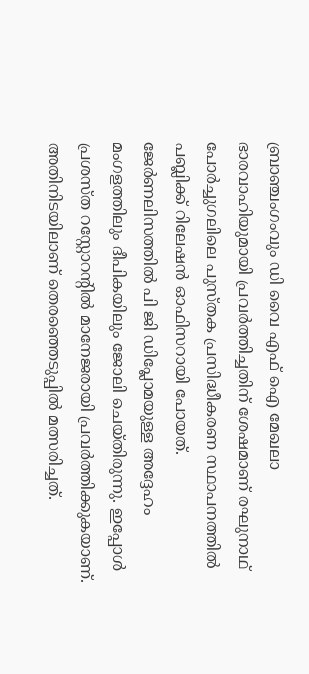ബ്രാഞ്ചംഗംവും ഡി വൈ എഫ് ഐ മേഖലാ ഭാരവാഹിയുമായി പ്രവര്‍ത്തിച്ചതിന് ശേഷമാണ് രഘുനാഥ് പോര്‍ച്ചുഗലിലെ പുസ്തക പ്രസിദ്ധീകരണ സ്ഥാപനത്തില്‍ പബ്ലിക്ക് റിലേഷന്‍ ഓഫിസറായി പോയത്. ജേര്‍ണലിസത്തില്‍ പി ജി ഡിപ്ലോമയുള്ള അദ്ദേഹം മംഗളത്തിലും ദീപികയിലും ജോലി ചെയ്തിരുന്നു. ഇപ്പോള്‍ പ്രശസ്ത റസ്റ്റോറന്റില്‍ മാനേജരായി പ്രവര്‍ത്തിക്കുകയാണ്. അതിനിടയിലാണ് തെരഞ്ഞെടുപ്പില്‍ മത്സരിച്ചത്.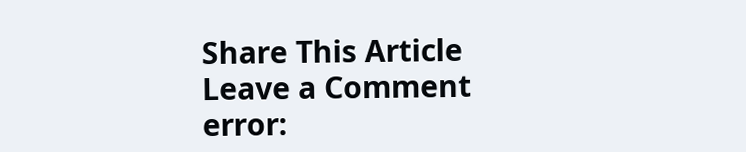Share This Article
Leave a Comment
error: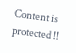Content is protected !!